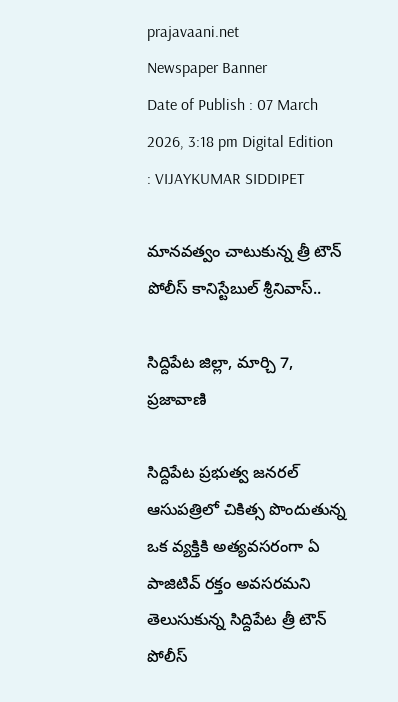prajavaani.net
Newspaper Banner
Date of Publish : 07 March 2026, 3:18 pm Digital Edition : VIJAYKUMAR SIDDIPET

మానవత్వం చాటుకున్న త్రీ టౌన్ పోలీస్ కానిస్టేబుల్ శ్రీనివాస్..

సిద్దిపేట జిల్లా, మార్చి 7, ప్రజావాణి

సిద్దిపేట ప్రభుత్వ జనరల్ ఆసుపత్రిలో చికిత్స పొందుతున్న ఒక వ్యక్తికి అత్యవసరంగా ఏ పాజిటివ్ రక్తం అవసరమని తెలుసుకున్న సిద్దిపేట త్రీ టౌన్ పోలీస్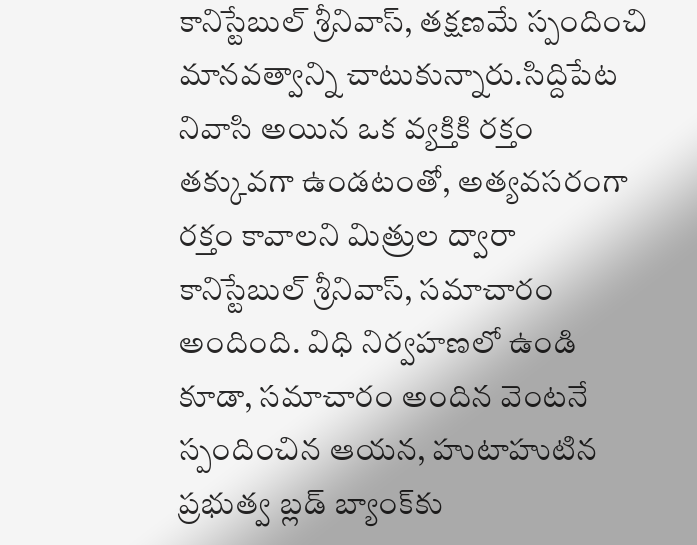కానిస్టేబుల్ శ్రీనివాస్, తక్షణమే స్పందించి మానవత్వాన్ని చాటుకున్నారు.సిద్దిపేట నివాసి అయిన ఒక వ్యక్తికి రక్తం తక్కువగా ఉండటంతో, అత్యవసరంగా రక్తం కావాలని మిత్రుల ద్వారా కానిస్టేబుల్ శ్రీనివాస్, సమాచారం అందింది. విధి నిర్వహణలో ఉండి కూడా, సమాచారం అందిన వెంటనే స్పందించిన ఆయన, హుటాహుటిన ప్రభుత్వ బ్లడ్ బ్యాంక్‌కు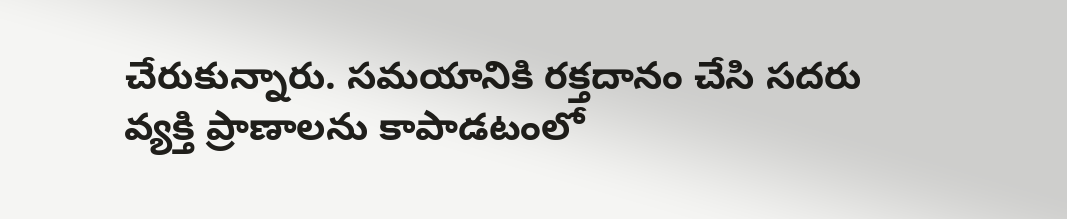చేరుకున్నారు. సమయానికి రక్తదానం చేసి సదరు వ్యక్తి ప్రాణాలను కాపాడటంలో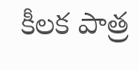కీలక పాత్ర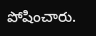పోషించారు.